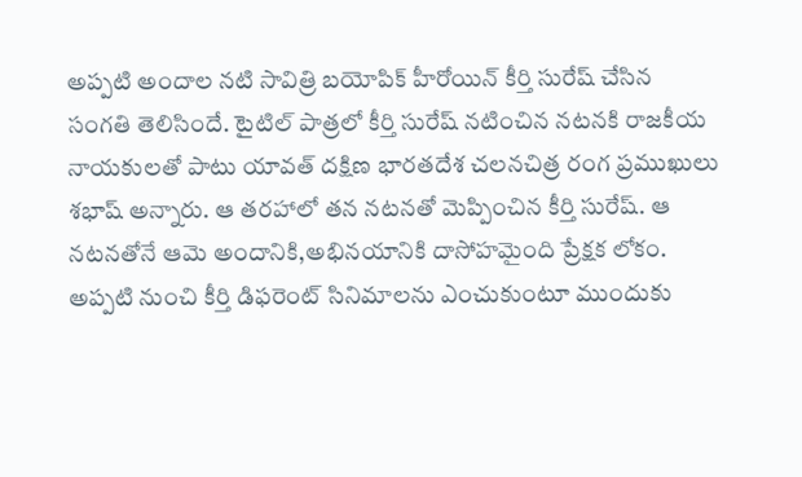అప్పటి అందాల నటి సావిత్రి బయోపిక్ హీరోయిన్ కీర్తి సురేష్ చేసిన సంగతి తెలిసిందే. టైటిల్ పాత్రలో కీర్తి సురేష్ నటించిన నటనకి రాజకీయ నాయకులతో పాటు యావత్ దక్షిణ భారతదేశ చలనచిత్ర రంగ ప్రముఖులు శభాష్ అన్నారు. ఆ తరహాలో తన నటనతో మెప్పించిన కీర్తి సురేష్. ఆ నటనతోనే ఆమె అందానికి,అభినయానికి దాసోహమైంది ప్రేక్షక లోకం. అప్పటి నుంచి కీర్తి డిఫరెంట్ సినిమాలను ఎంచుకుంటూ ముందుకు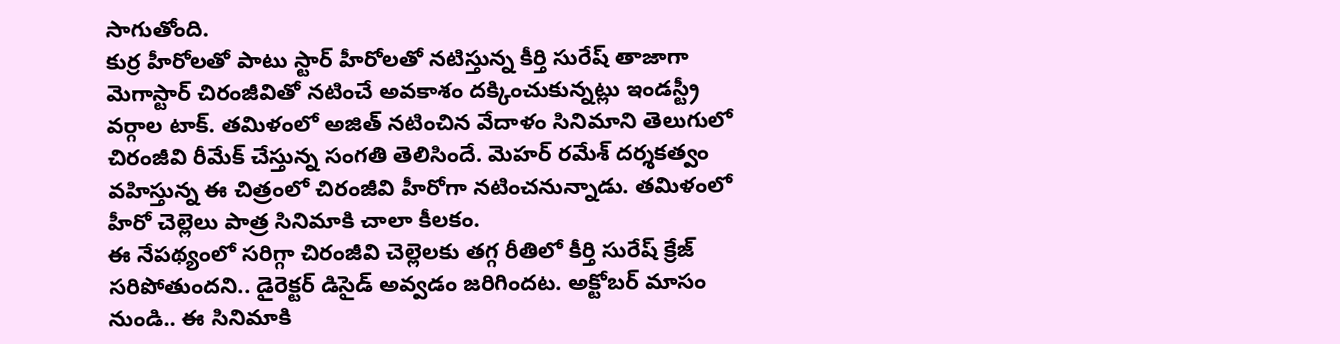సాగుతోంది.
కుర్ర హీరోలతో పాటు స్టార్ హీరోలతో నటిస్తున్న కీర్తి సురేష్ తాజాగా మెగాస్టార్ చిరంజీవితో నటించే అవకాశం దక్కించుకున్నట్లు ఇండస్ట్రీ వర్గాల టాక్. తమిళంలో అజిత్ నటించిన వేదాళం సినిమాని తెలుగులో చిరంజీవి రీమేక్ చేస్తున్న సంగతి తెలిసిందే. మెహర్ రమేశ్ దర్శకత్వం వహిస్తున్న ఈ చిత్రంలో చిరంజీవి హీరోగా నటించనున్నాడు. తమిళంలో హీరో చెల్లెలు పాత్ర సినిమాకి చాలా కీలకం.
ఈ నేపథ్యంలో సరిగ్గా చిరంజీవి చెల్లెలకు తగ్గ రీతిలో కీర్తి సురేష్ క్రేజ్ సరిపోతుందని.. డైరెక్టర్ డిసైడ్ అవ్వడం జరిగిందట. అక్టోబర్ మాసం నుండి.. ఈ సినిమాకి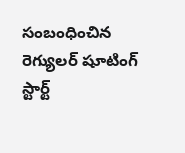సంబంధించిన రెగ్యులర్ షూటింగ్ స్టార్ట్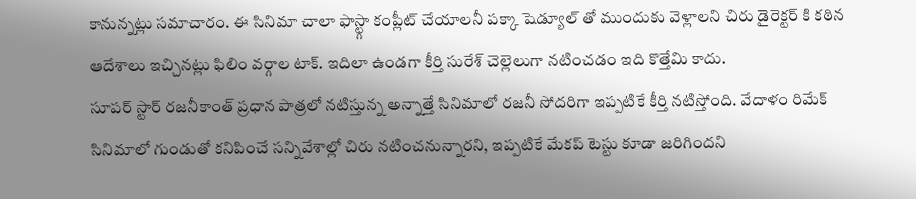కానున్నట్లు సమాచారం. ఈ సినిమా చాలా ఫాస్ట్గా కంప్లీట్ చేయాలనీ పక్కా షెడ్యూల్ తో ముందుకు వెళ్లాలని చిరు డైరెక్టర్ కి కఠిన ఆదేశాలు ఇచ్చినట్లు ఫిలిం వర్గాల టాక్. ఇదిలా ఉండగా కీర్తి సురేశ్ చెల్లెలుగా నటించడం ఇది కొత్తేమి కాదు.
సూపర్ స్టార్ రజనీకాంత్ ప్రధాన పాత్రలో నటిస్తున్న అన్నాత్తే సినిమాలో రజనీ సోదరిగా ఇప్పటికే కీర్తి నటిస్తోంది. వేదాళం రిమేక్ సినిమాలో గుండుతో కనిపించే సన్నివేశాల్లో చిరు నటించనున్నారని, ఇప్పటికే మేకప్ టెస్టు కూడా జరిగిందని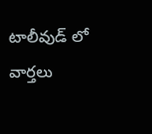టాలీవుడ్ లో వార్తలు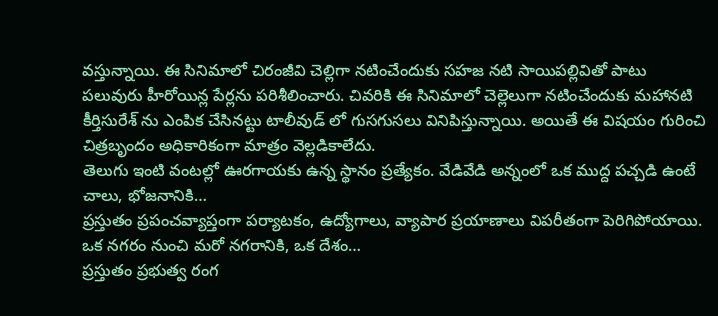వస్తున్నాయి. ఈ సినిమాలో చిరంజీవి చెల్లిగా నటించేందుకు సహజ నటి సాయిపల్లివితో పాటు పలువురు హీరోయిన్ల పేర్లను పరిశీలించారు. చివరికి ఈ సినిమాలో చెల్లెలుగా నటించేందుకు మహానటి కీర్తిసురేశ్ ను ఎంపిక చేసినట్టు టాలీవుడ్ లో గుసగుసలు వినిపిస్తున్నాయి. అయితే ఈ విషయం గురించి చిత్రబృందం అధికారికంగా మాత్రం వెల్లడికాలేదు.
తెలుగు ఇంటి వంటల్లో ఊరగాయకు ఉన్న స్థానం ప్రత్యేకం. వేడివేడి అన్నంలో ఒక ముద్ద పచ్చడి ఉంటే చాలు, భోజనానికి…
ప్రస్తుతం ప్రపంచవ్యాప్తంగా పర్యాటకం, ఉద్యోగాలు, వ్యాపార ప్రయాణాలు విపరీతంగా పెరిగిపోయాయి. ఒక నగరం నుంచి మరో నగరానికి, ఒక దేశం…
ప్రస్తుతం ప్రభుత్వ రంగ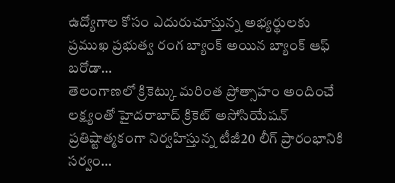ఉద్యోగాల కోసం ఎదురుచూస్తున్న అభ్యర్థులకు ప్రముఖ ప్రభుత్వ రంగ బ్యాంక్ అయిన బ్యాంక్ ఆఫ్ బరోడా…
తెలంగాణలో క్రికెట్కు మరింత ప్రోత్సాహం అందించే లక్ష్యంతో హైదరాబాద్ క్రికెట్ అసోసియేషన్ ప్రతిష్టాత్మకంగా నిర్వహిస్తున్న టీజీ20 లీగ్ ప్రారంభానికి సర్వం…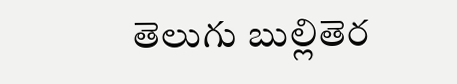తెలుగు బుల్లితెర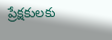ప్రేక్షకులకు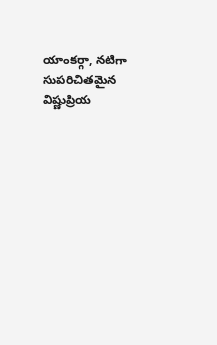యాంకర్గా, నటిగా సుపరిచితమైన విష్ణుప్రియ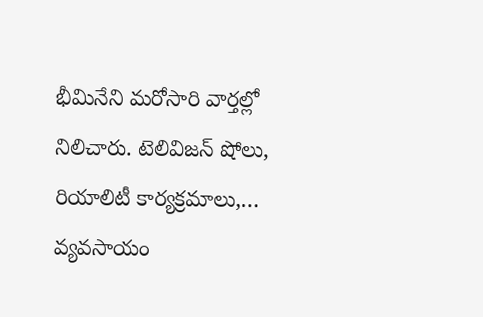భీమినేని మరోసారి వార్తల్లో నిలిచారు. టెలివిజన్ షోలు, రియాలిటీ కార్యక్రమాలు,…
వ్యవసాయం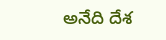అనేది దేశ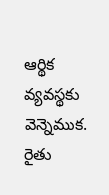ఆర్థిక వ్యవస్థకు వెన్నెముక. రైతు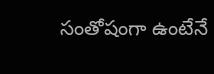సంతోషంగా ఉంటేనే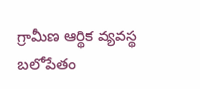గ్రామీణ ఆర్థిక వ్యవస్థ బలోపేతం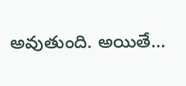అవుతుంది. అయితే…